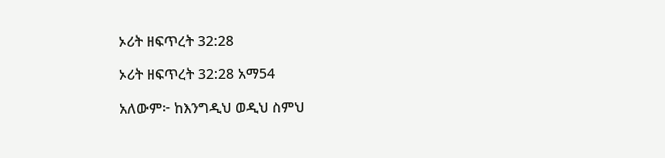ኦሪት ዘፍጥረት 32:28

ኦሪት ዘፍጥረት 32:28 አማ54

አለውም፦ ከእንግዲህ ወዲህ ስምህ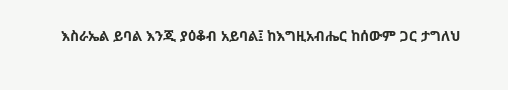እስራኤል ይባል እንጂ ያዕቆብ አይባል፤ ከእግዚአብሔር ከሰውም ጋር ታግለህ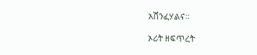አሸንፈሃልና።

ኦሪት ዘፍጥረት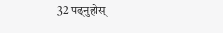32 पढ्नुहोस्